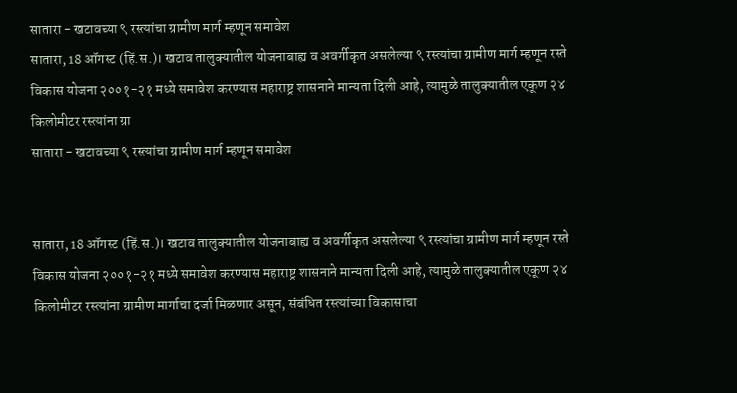सातारा - खटावच्या ९ रस्त्यांचा ग्रामीण मार्ग म्हणून समावेश
सातारा, 18 ऑगस्ट (हिं.स.)। खटाव तालुक्यातील योजनाबाह्य व अवर्गीकृत असलेल्या ९ रस्त्यांचा ग्रामीण मार्ग म्हणून रस्ते विकास योजना २००१-२१ मध्ये समावेश करण्यास महाराष्ट्र शासनाने मान्यता दिली आहे, त्यामुळे तालुक्यातील एकूण २४ किलोमीटर रस्त्यांना ग्रा
सातारा - खटावच्या ९ रस्त्यांचा ग्रामीण मार्ग म्हणून समावेश


सातारा, 18 ऑगस्ट (हिं.स.)। खटाव तालुक्यातील योजनाबाह्य व अवर्गीकृत असलेल्या ९ रस्त्यांचा ग्रामीण मार्ग म्हणून रस्ते विकास योजना २००१-२१ मध्ये समावेश करण्यास महाराष्ट्र शासनाने मान्यता दिली आहे, त्यामुळे तालुक्यातील एकूण २४ किलोमीटर रस्त्यांना ग्रामीण मार्गाचा दर्जा मिळणार असून, संबंधित रस्त्यांच्या विकासाचा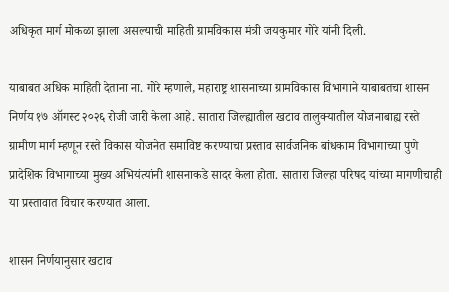अधिकृत मार्ग मोकळा झाला असल्याची माहिती ग्रामविकास मंत्री जयकुमार गोरे यांनी दिली.

याबाबत अधिक माहिती देताना ना. गोरे म्हणाले, महाराष्ट्र शासनाच्या ग्रामविकास विभागाने याबाबतचा शासन निर्णय १७ ऑगस्ट २०२६ रोजी जारी केला आहे. सातारा जिल्ह्यातील खटाव तालुक्यातील योजनाबाह्य रस्ते ग्रामीण मार्ग म्हणून रस्ते विकास योजनेत समाविष्ट करण्याचा प्रस्ताव सार्वजनिक बांधकाम विभागाच्या पुणे प्रादेशिक विभागाच्या मुख्य अभियंत्यांनी शासनाकडे सादर केला होता. सातारा जिल्हा परिषद यांच्या मागणीचाही या प्रस्तावात विचार करण्यात आला.

शासन निर्णयानुसार खटाव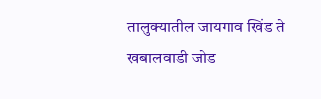तालुक्यातील जायगाव खिंड ते खबालवाडी जोड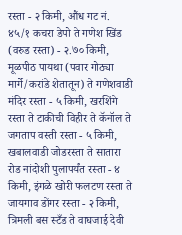रस्ता - २ किमी, औंध गट नं. ४५/१ कचरा डेपो ते गणेश खिंड (वरुड रस्ता) - २.७० किमी, मूळपीठ पायथा (पवार गोठ्या मार्गे/करांडे शेतातून) ते गणेशवाडी मंदिर रस्ता - ५ किमी, खरशिंगे रस्ता ते टाकीची विहीर ते कॅनॉल ते जगताप वस्ती रस्ता - ५ किमी, खबालवाडी जोडरस्ता ते सातारा रोड नांदोशी पुलापर्यंत रस्ता - ४ किमी, इंगळे खोरी फलटण रस्ता ते जायगाव डोंगर रस्ता - २ किमी, त्रिमली बस स्टँड ते वाघजाई देवी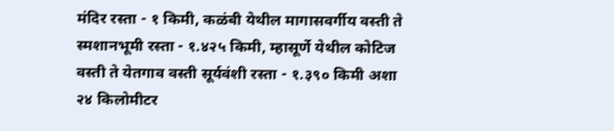मंदिर रस्ता - १ किमी, कळंबी येथील मागासवर्गीय वस्ती ते स्मशानभूमी रस्ता - १.४२५ किमी, म्हासूर्णे येथील कोटिज वस्ती ते येतगाव वस्ती सूर्यवंशी रस्ता - १.३९० किमी अशा २४ किलोमीटर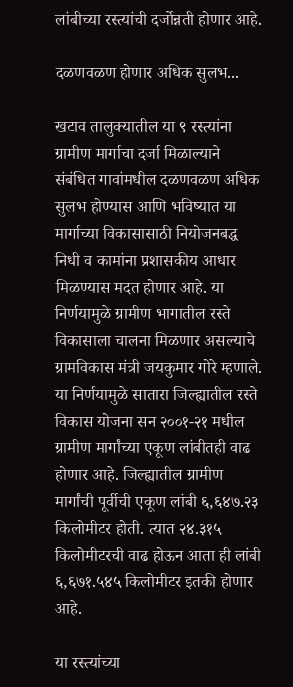लांबीच्या रस्त्यांची दर्जोन्नती होणार आहे.

दळणवळण होणार अधिक सुलभ...

खटाव तालुक्यातील या ९ रस्त्यांना ग्रामीण मार्गाचा दर्जा मिळाल्याने संबंधित गावांमधील दळणवळण अधिक सुलभ होण्यास आणि भविष्यात या मार्गाच्या विकासासाठी नियोजनबद्ध निधी व कामांना प्रशासकीय आधार मिळण्यास मदत होणार आहे. या निर्णयामुळे ग्रामीण भागातील रस्ते विकासाला चालना मिळणार असल्याचे ग्रामविकास मंत्री जयकुमार गोरे म्हणाले. या निर्णयामुळे सातारा जिल्ह्यातील रस्ते विकास योजना सन २००१-२१ मधील ग्रामीण मार्गांच्या एकूण लांबीतही वाढ होणार आहे. जिल्ह्यातील ग्रामीण मार्गांची पूर्वीची एकूण लांबी ६,६४७.२३ किलोमीटर होती. त्यात २४.३१५ किलोमीटरची वाढ होऊन आता ही लांबी ६,६७१.५४५ किलोमीटर इतकी होणार आहे.

या रस्त्यांच्या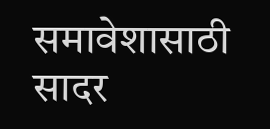समावेशासाठी सादर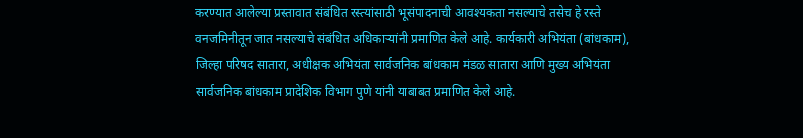करण्यात आलेल्या प्रस्तावात संबंधित रस्त्यांसाठी भूसंपादनाची आवश्यकता नसल्याचे तसेच हे रस्ते वनजमिनीतून जात नसल्याचे संबंधित अधिकाऱ्यांनी प्रमाणित केले आहे. कार्यकारी अभियंता (बांधकाम), जिल्हा परिषद सातारा, अधीक्षक अभियंता सार्वजनिक बांधकाम मंडळ सातारा आणि मुख्य अभियंता सार्वजनिक बांधकाम प्रादेशिक विभाग पुणे यांनी याबाबत प्रमाणित केले आहे.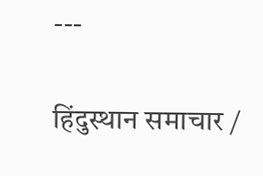---

हिंदुस्थान समाचार /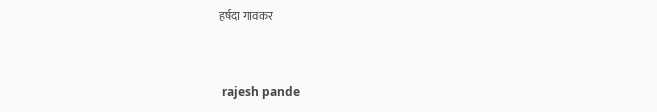हर्षदा गावकर


 rajesh pande